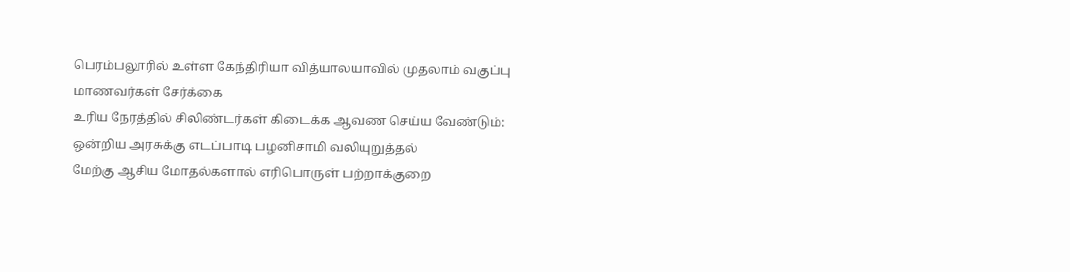பெரம்பலூரில் உள்ள கேந்திரியா வித்யாலயாவில் முதலாம் வகுப்பு மாணவர்கள் சேர்க்கை
உரிய நேரத்தில் சிலிண்டர்கள் கிடைக்க ஆவண செய்ய வேண்டும்: ஒன்றிய அரசுக்கு எடப்பாடி பழனிசாமி வலியுறுத்தல்
மேற்கு ஆசிய மோதல்களால் எரிபொருள் பற்றாக்குறை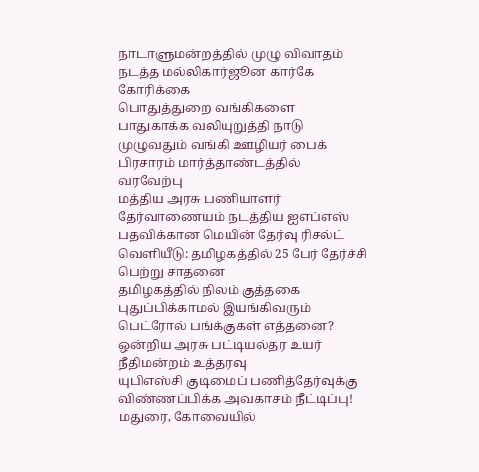நாடாளுமன்றத்தில் முழு விவாதம் நடத்த மல்லிகார்ஜூன கார்கே கோரிக்கை
பொதுத்துறை வங்கிகளை பாதுகாக்க வலியுறுத்தி நாடு முழுவதும் வங்கி ஊழியர் பைக் பிரசாரம் மார்த்தாண்டத்தில் வரவேற்பு
மத்திய அரசு பணியாளர் தேர்வாணையம் நடத்திய ஐஎப்எஸ் பதவிக்கான மெயின் தேர்வு ரிசல்ட் வெளியீடு: தமிழகத்தில் 25 பேர் தேர்ச்சி பெற்று சாதனை
தமிழகத்தில் நிலம் குத்தகை புதுப்பிக்காமல் இயங்கிவரும் பெட்ரோல் பங்க்குகள் எத்தனை? ஒன்றிய அரசு பட்டியல்தர உயர் நீதிமன்றம் உத்தரவு
யுபிஎஸ்சி குடிமைப் பணித்தேர்வுக்கு விண்ணப்பிக்க அவகாசம் நீட்டிப்பு!
மதுரை, கோவையில்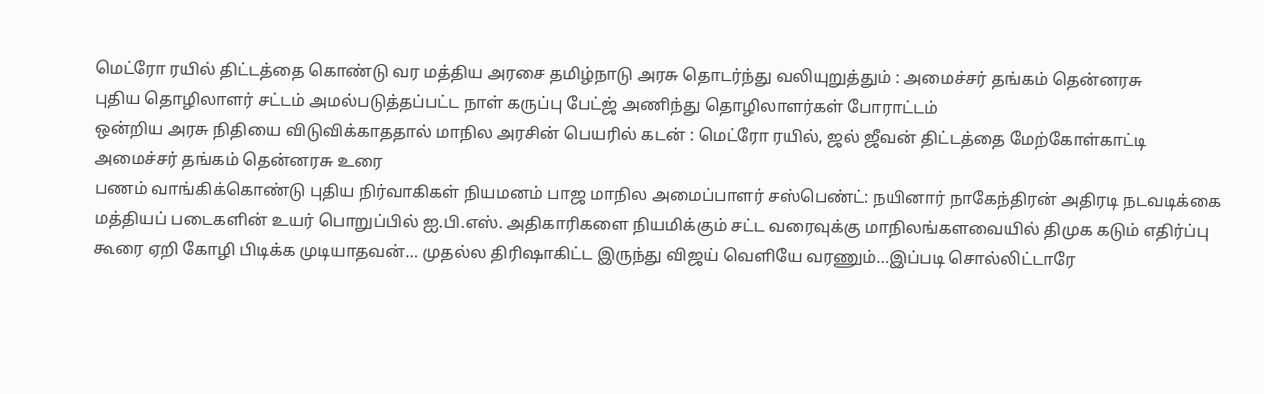மெட்ரோ ரயில் திட்டத்தை கொண்டு வர மத்திய அரசை தமிழ்நாடு அரசு தொடர்ந்து வலியுறுத்தும் : அமைச்சர் தங்கம் தென்னரசு
புதிய தொழிலாளர் சட்டம் அமல்படுத்தப்பட்ட நாள் கருப்பு பேட்ஜ் அணிந்து தொழிலாளர்கள் போராட்டம்
ஒன்றிய அரசு நிதியை விடுவிக்காததால் மாநில அரசின் பெயரில் கடன் : மெட்ரோ ரயில், ஜல் ஜீவன் திட்டத்தை மேற்கோள்காட்டி அமைச்சர் தங்கம் தென்னரசு உரை
பணம் வாங்கிக்கொண்டு புதிய நிர்வாகிகள் நியமனம் பாஜ மாநில அமைப்பாளர் சஸ்பெண்ட்: நயினார் நாகேந்திரன் அதிரடி நடவடிக்கை
மத்தியப் படைகளின் உயர் பொறுப்பில் ஐ.பி.எஸ். அதிகாரிகளை நியமிக்கும் சட்ட வரைவுக்கு மாநிலங்களவையில் திமுக கடும் எதிர்ப்பு
கூரை ஏறி கோழி பிடிக்க முடியாதவன்… முதல்ல திரிஷாகிட்ட இருந்து விஜய் வெளியே வரணும்…இப்படி சொல்லிட்டாரே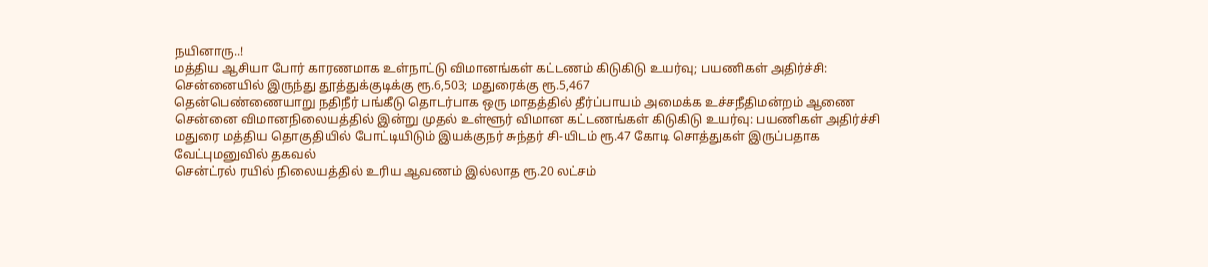நயினாரு..!
மத்திய ஆசியா போர் காரணமாக உள்நாட்டு விமானங்கள் கட்டணம் கிடுகிடு உயர்வு; பயணிகள் அதிர்ச்சி: சென்னையில் இருந்து தூத்துக்குடிக்கு ரூ.6,503; மதுரைக்கு ரூ.5,467
தென்பெண்ணையாறு நதிநீர் பங்கீடு தொடர்பாக ஒரு மாதத்தில் தீர்ப்பாயம் அமைக்க உச்சநீதிமன்றம் ஆணை
சென்னை விமானநிலையத்தில் இன்று முதல் உள்ளூர் விமான கட்டணங்கள் கிடுகிடு உயர்வு: பயணிகள் அதிர்ச்சி
மதுரை மத்திய தொகுதியில் போட்டியிடும் இயக்குநர் சுந்தர் சி-யிடம் ரூ.47 கோடி சொத்துகள் இருப்பதாக வேட்புமனுவில் தகவல்
சென்ட்ரல் ரயில் நிலையத்தில் உரிய ஆவணம் இல்லாத ரூ.20 லட்சம்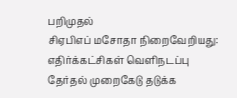பறிமுதல்
சிஏபிஎப் மசோதா நிறைவேறியது: எதிர்க்கட்சிகள் வெளிநடப்பு
தேர்தல் முறைகேடு தடுக்க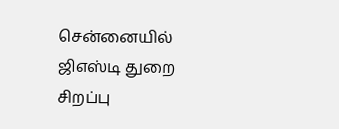சென்னையில் ஜிஎஸ்டி துறை சிறப்பு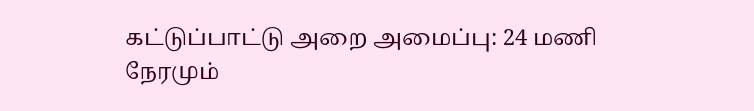கட்டுப்பாட்டு அறை அமைப்பு: 24 மணி நேரமும்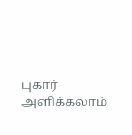புகார் அளிக்கலாம்